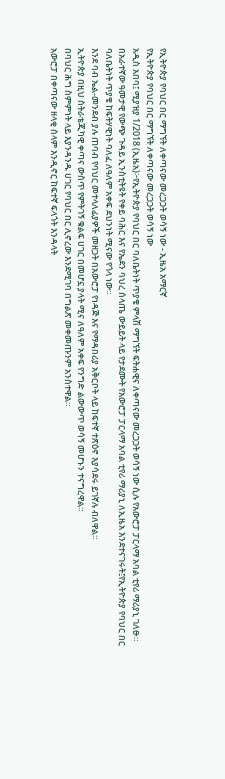የኢትዮጵያ የባህር በር ማግኘት ለቀጣናው መረጋጋት ወሳኝ ነው - ኢዜአ አማርኛ
የኢትዮጵያ የባህር በር ማግኘት ለቀጣናው መረጋጋት ወሳኝ ነው
አዲስ አበባ፤ ሚያዝያ 1/2018 (ኢዜአ)፦የኢትዮጵያ የባህር በር ባለቤትነት ጥያቄ ምላሽ ማግኘት ፍትሐዊና ለቀጣናው መረጋጋት ወሳኝ ነው ሲሉ የአውሮፓ ፓርላማ አባል ቲየሪ ማሪያኒ ገለፁ።
በአራተኛው ዓመታዊ የውጭ ጉዳይ ኢንስቲትዩት የቀይ ባሕር እና የኤደን ባህረ ሰላጤ ውይይት ላይ የታደሙት የአውሮፓ ፓርላማ አባል ቲየሪ ማሪያኒ ለኢዜአ እንደተናገሩት፤የኢትዮጵያ የባህር በር ባለቤትነት ጥያቄ ከፍትሃዊነት ባለፈ ለዓለም አቀፍ ደህንነት ሚናው የጎላ ነው።
እንደ ባብ ኤል-መንደብ ያሉ ጠባብ የባህር መተላለፊያዎች መዘጋት በአውሮፓ የነዳጅ እና የማዳበሪያ አቅርቦት ላይ ከፍተኛ ተጽዕኖ እያሳደሩ ይገኛሉ ብለዋል።
ኢትዮጵያ በዚህ ስትራቴጂካዊ ቀጣና ውስጥ የምትገኝ ቁልፍ ሀገር በመሆኗ ያላት ሚና ለዓለም አቀፍ የንግድ ልውውጥ ወሳኝ መሆኑን ተናግረዋል።
በባህር ሕግ ስምምነት ላይ እያንዳንዱ ሀገር የባህር በር ሊኖረው እንደሚገባ በግልጽ መቀመጡንም አንስተዋል።
አውሮፓ በቀጣናው ዘላቂ ሰላም እንዲኖር ከፍተኛ ፍላጎት እንዳላት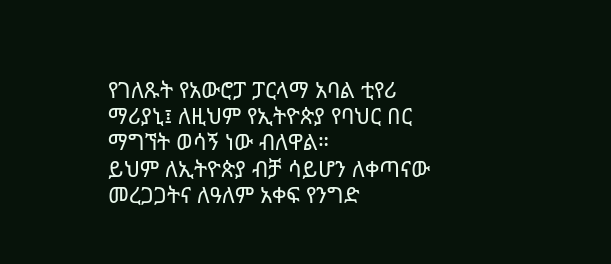የገለጹት የአውሮፓ ፓርላማ አባል ቲየሪ ማሪያኒ፤ ለዚህም የኢትዮጵያ የባህር በር ማግኘት ወሳኝ ነው ብለዋል።
ይህም ለኢትዮጵያ ብቻ ሳይሆን ለቀጣናው መረጋጋትና ለዓለም አቀፍ የንግድ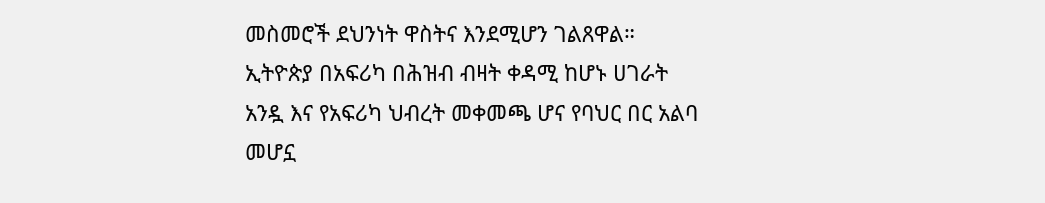መስመሮች ደህንነት ዋስትና እንደሚሆን ገልጸዋል።
ኢትዮጵያ በአፍሪካ በሕዝብ ብዛት ቀዳሚ ከሆኑ ሀገራት አንዷ እና የአፍሪካ ህብረት መቀመጫ ሆና የባህር በር አልባ መሆኗ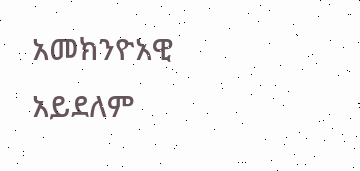አመክንዮአዊ አይደለም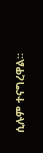ሲሉም ተናግረዋል።